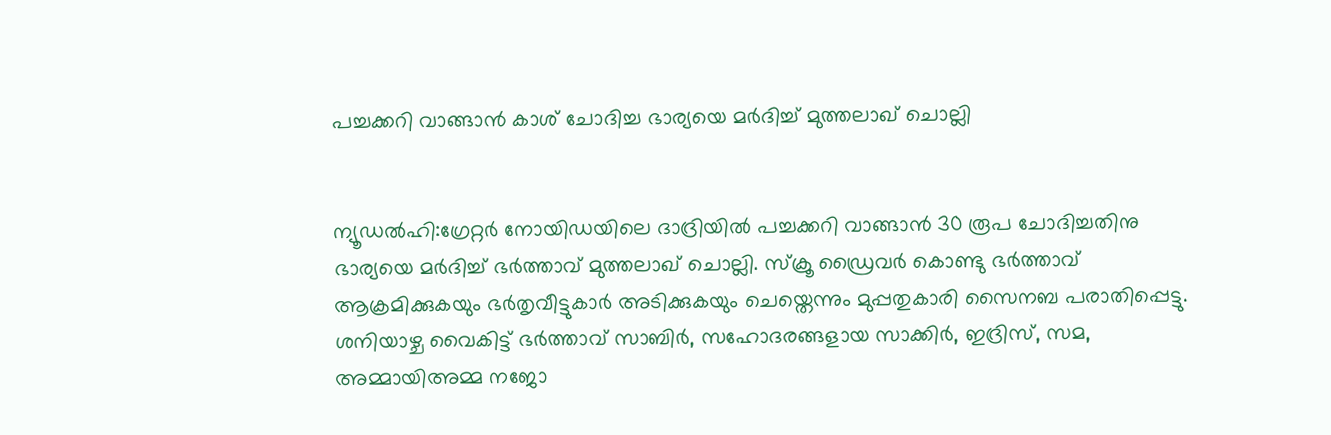പച്ചക്കറി വാങ്ങാൻ കാശ് ചോദിച്ച ഭാര്യയെ മർദിച്ച് മുത്തലാഖ് ചൊല്ലി


ന്യൂഡൽഹി:ഗ്രേറ്റർ നോയിഡയിലെ ദാദ്രിയിൽ പച്ചക്കറി വാങ്ങാൻ 30 രൂപ ചോദിച്ചതിനു ഭാര്യയെ മർദിച്ച് ഭർത്താവ് മുത്തലാഖ് ചൊല്ലി. സ്ക്രൂ ഡ്രൈവർ കൊണ്ടു ഭർത്താവ് ആക്രമിക്കുകയും ഭർതൃവീട്ടുകാർ അടിക്കുകയും ചെയ്തെന്നും മുപ്പതുകാരി സൈനബ പരാതിപ്പെട്ടു.
ശനിയാഴ്ച വൈകിട്ട് ഭർത്താവ് സാബിർ, സഹോദരങ്ങളായ സാക്കിർ, ഇദ്രിസ്, സമ, അമ്മായിഅമ്മ നജോ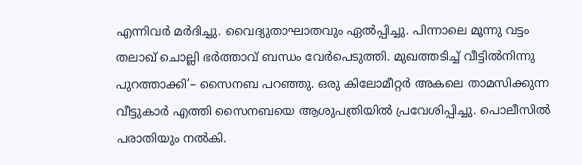എന്നിവർ മർദിച്ചു. വൈദ്യുതാഘാതവും ഏൽപ്പിച്ചു. പിന്നാലെ മൂന്നു വട്ടം തലാഖ് ചൊല്ലി ഭർത്താവ് ബന്ധം വേർപെടുത്തി. മുഖത്തടിച്ച് വീട്ടിൽനിന്നു പുറത്താക്കി’– സൈനബ പറഞ്ഞു. ഒരു കിലോമീറ്റർ അകലെ താമസിക്കുന്ന വീട്ടുകാർ എത്തി സൈനബയെ ആശുപത്രിയിൽ പ്രവേശിപ്പിച്ചു. പൊലീസിൽ പരാതിയും നൽകി.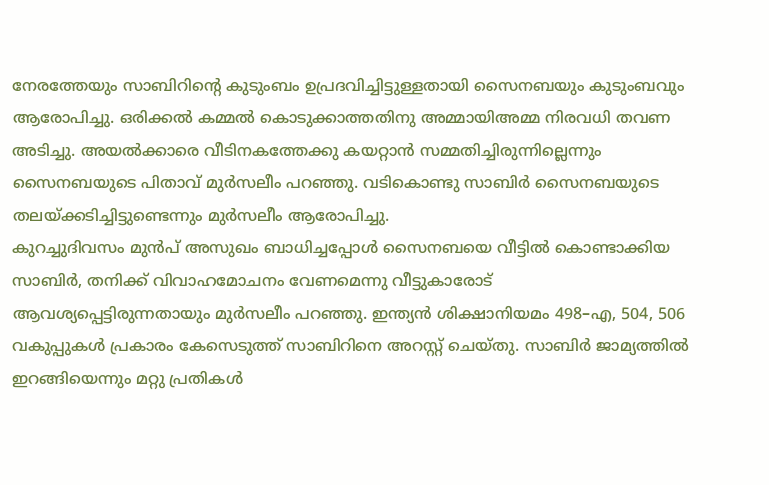നേരത്തേയും സാബിറിന്റെ കുടുംബം ഉപ്രദവിച്ചിട്ടുള്ളതായി സൈനബയും കുടുംബവും ആരോപിച്ചു. ഒരിക്കൽ കമ്മൽ കൊടുക്കാത്തതിനു അമ്മായിഅമ്മ നിരവധി തവണ അടിച്ചു. അയൽക്കാരെ വീടിനകത്തേക്കു കയറ്റാൻ സമ്മതിച്ചിരുന്നില്ലെന്നും സൈനബയുടെ പിതാവ് മുർസലീം പറഞ്ഞു. വടികൊണ്ടു സാബിർ സൈനബയുടെ തലയ്ക്കടിച്ചിട്ടുണ്ടെന്നും മുർസലീം ആരോപിച്ചു.
കുറച്ചുദിവസം മുൻപ് അസുഖം ബാധിച്ചപ്പോൾ സൈനബയെ വീട്ടിൽ കൊണ്ടാക്കിയ സാബിർ, തനിക്ക് വിവാഹമോചനം വേണമെന്നു വീട്ടുകാരോട് ആവശ്യപ്പെട്ടിരുന്നതായും മുർസലീം പറഞ്ഞു. ഇന്ത്യൻ ശിക്ഷാനിയമം 498–എ, 504, 506 വകുപ്പുകൾ പ്രകാരം കേസെടുത്ത് സാബിറിനെ അറസ്റ്റ് ചെയ്തു. സാബിർ ജാമ്യത്തിൽ ഇറങ്ങിയെന്നും മറ്റു പ്രതികൾ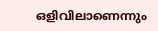ഒളിവിലാണെന്നും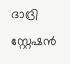ദാദ്രി സ്റ്റേഷൻ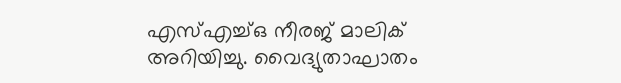എസ്എച്ച്ഒ നീരജ് മാലിക് അറിയിച്ചു. വൈദ്യുതാഘാതം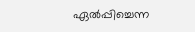ഏൽപ്പിച്ചെന്ന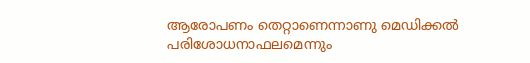ആരോപണം തെറ്റാണെന്നാണു മെഡിക്കൽ പരിശോധനാഫലമെന്നും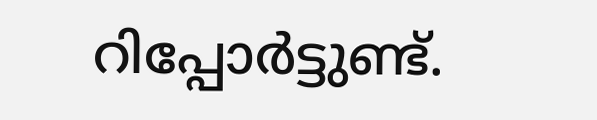റിപ്പോർട്ടുണ്ട്.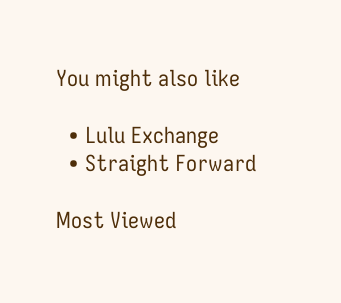You might also like

  • Lulu Exchange
  • Straight Forward

Most Viewed